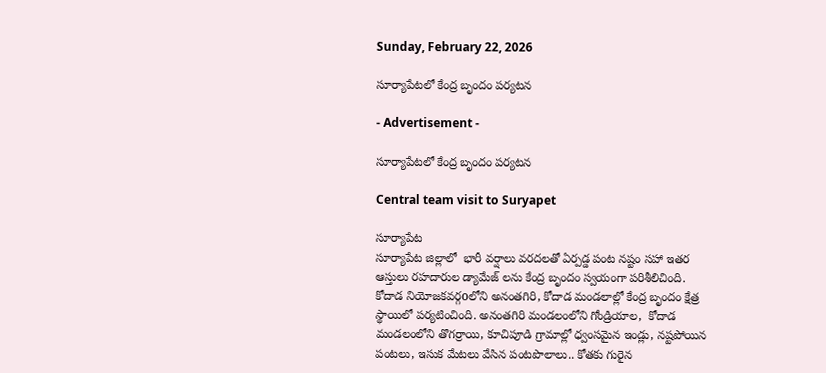Sunday, February 22, 2026

సూర్యాపేటలో కేంద్ర బృందం పర్యటన

- Advertisement -

సూర్యాపేటలో కేంద్ర బృందం పర్యటన

Central team visit to Suryapet

సూర్యాపేట
సూర్యాపేట జిల్లాలో  భారీ వర్షాలు వరదలతో ఏర్పడ్డ పంట నష్టం సహా ఇతర ఆస్తులు రహదారుల డ్యామేజ్ లను కేంద్ర బృందం స్వయంగా పరిశీలిచింది.  కోదాడ నియోజకవర్గoలోని అనంతగిరి, కోదాడ మండలాల్లో కేంద్ర బృందం క్షేత్ర స్థాయిలో పర్యటించింది. అనంతగిరి మండలంలోని గోండ్రియాల,  కోదాడ మండలంలోని తొగర్రాయి, కూచిపూడి గ్రామాల్లో ధ్వంసమైన ఇండ్లు, నష్టపోయిన పంటలు, ఇసుక మేటలు వేసిన పంటపొలాలు.. కోతకు గురైన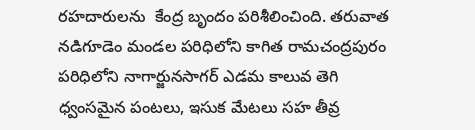రహదారులను  కేంద్ర బృందం పరిశీలించింది. తరువాత నడిగూడెం మండల పరిధిలోని కాగిత రామచంద్రపురం పరిధిలోని నాగార్జునసాగర్ ఎడమ కాలువ తెగి ధ్వంసమైన పంటలు, ఇసుక మేటలు సహ తీవ్ర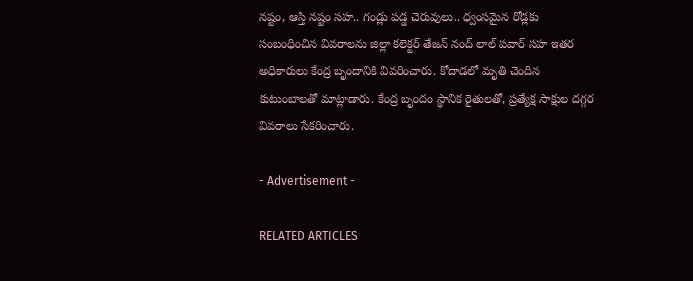నష్టం, ఆస్తి నష్టం సహ.. గండ్లు పడ్డ చెరువులు.. ధ్వంసమైన రోడ్లకు సంబంధించిన వివరాలను జిల్లా కలెక్టర్ తేజన్ నంద్ లాల్ పవార్ సహ ఇతర అధికారులు కేంద్ర బృందానికి వివరించారు. కోదాడలో మృతి చెందిన కుటుంబాలతో మాట్లాడారు. కేంద్ర బృందం స్థానిక రైతులతో, ప్రత్యేక్ష సాక్షుల దగ్గర వివరాలు సేకరించారు.

- Advertisement -

RELATED ARTICLES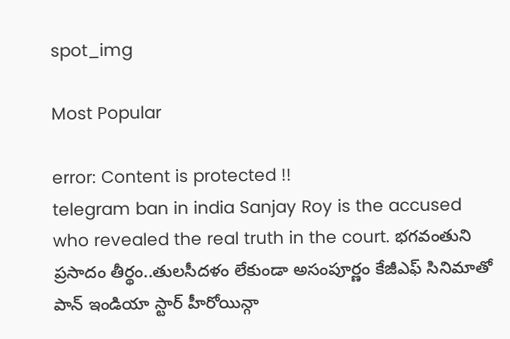spot_img

Most Popular

error: Content is protected !!
telegram ban in india Sanjay Roy is the accused who revealed the real truth in the court. భగవంతుని ప్రసాదం తీర్థం..తులసీదళం లేకుండా అసంపూర్ణం కేజీఎఫ్ సినిమాతో పాన్ ఇండియా స్టార్ హీరోయిన్గా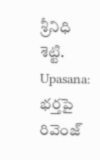శ్రీనిధి శెట్టి. Upasana: భర్తపై రివెంజ్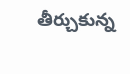తీర్చుకున్న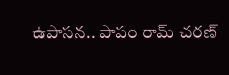ఉపాసన.. పాపం రామ్ చరణ్